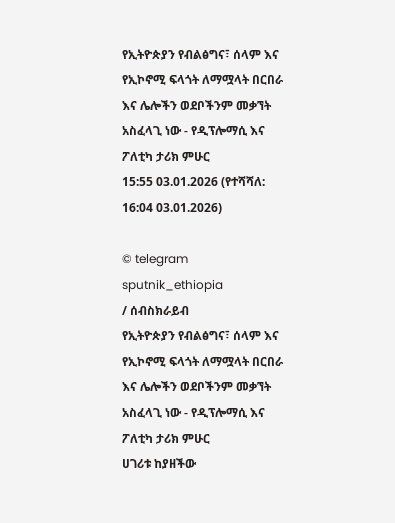የኢትዮጵያን የብልፅግና፣ ሰላም እና የኢኮኖሚ ፍላጎት ለማሟላት በርበራ እና ሌሎችን ወደቦችንም መቃኘት አስፈላጊ ነው - የዲፕሎማሲ እና ፖለቲካ ታሪክ ምሁር
15:55 03.01.2026 (የተሻሻለ: 16:04 03.01.2026)

© telegram sputnik_ethiopia
/ ሰብስክራይብ
የኢትዮጵያን የብልፅግና፣ ሰላም እና የኢኮኖሚ ፍላጎት ለማሟላት በርበራ እና ሌሎችን ወደቦችንም መቃኘት አስፈላጊ ነው - የዲፕሎማሲ እና ፖለቲካ ታሪክ ምሁር
ሀገሪቱ ከያዘችው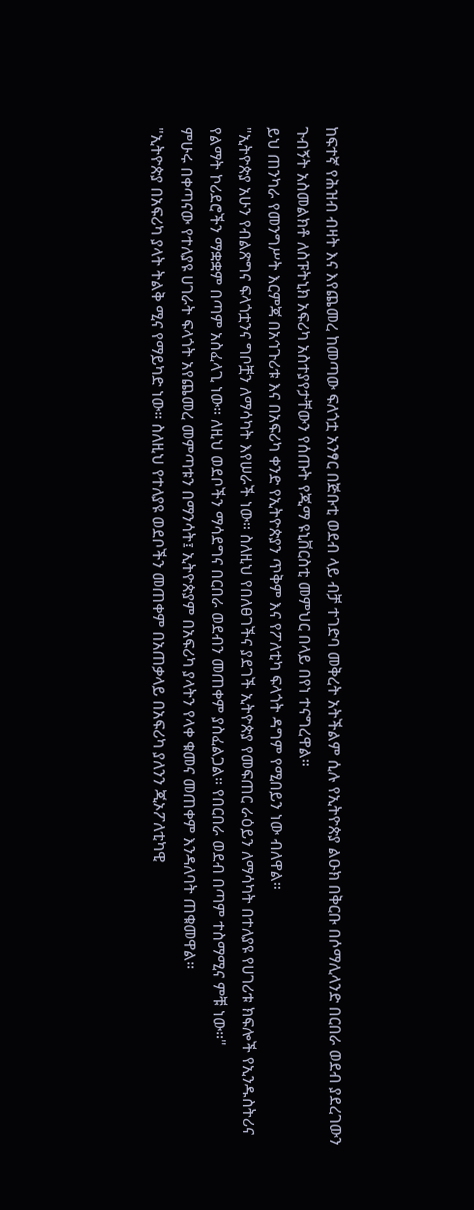ከፍተኛ የሕዝብ ብዛት እና እየጨመረ ከመጣው ፍለጎቷ አንፃር በጅቡቲ ወደብ ላይ ብቻ ተገድባ መቅረት አትችልም ሲሉ የኢትዮጵያ ልዑክ በቅርቡ በሶማሊላንድ በርበራ ወደብ ያደረገውን ጉብኝት አስመልክቶ ለስፑትኒክ አፍሪካ አስተያየታቸውን የሰጡት የጂማ ዩኒቨርስቲ መምህር በላይ በየነ ተናግረዋል።
ይህ ጠንካራ የመንግሥት እርምጃ በአኅጉሪቱ እና በአፍሪካ ቀንድ የኢትዮጵያን ጥቅም እና የፖለቲካ ፍላጎት ዳግም የሚበይን ነው ብለዋል።
"ኢትዮጵያ አሁን የብልጽግና ፍላጎቷንና ግቦቿን ለማሳካት እየሠራች ነው። ስለዚህ የበለፀገችና ያደገች ኢትዮጵያ የመፍጠር ራዕይን ለማሳካት በተለያዩ የሀገሪቱ ክፍሎች የኢንዱስትሪና የልማት ኮሪደሮችን ማቋቋም በጣም አስፈላጊ ነው። ለዚህ ወደቦችን ማሳደግና በርበራ ወደብን መጠቀም ያስፈልጋል። የበርበራ ወደብ በጣም ተስማሚና ምቹ ነው።"
ምሁሩ በቀጣናው የተለያዩ ሀገራት ፍላጎት አየጨመረ መምጣቱን በማንሳት፤ ኢትዮጵያም በአፍሪካ ያላትን የላቀ ቁመና መጠቀም እንዳለባት ጠቁመዋል።
"ኢትዮጵያ በአፍሪካ ያላት ትልቅ ሚና የማይካድ ነው። ስለዚህ የተለያዩ ወደቦችን መጠቀም በአጠቃላይ በአፍሪካ ያለንን ጂኦፖለቲካዊ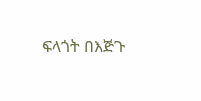ፍላጎት በእጅጉ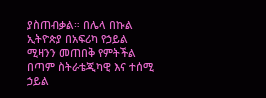ያስጠብቃል። በሌላ በኩል ኢትዮጵያ በአፍሪካ የኃይል ሚዛንን መጠበቅ የምትችል በጣም ስትራቴጂካዊ እና ተሰሚ ኃይል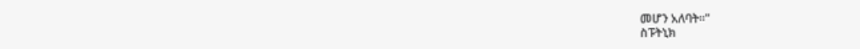መሆን አለባት።"
ስፑትኒክ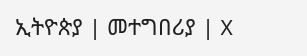ኢትዮጵያ | መተግበሪያ | X